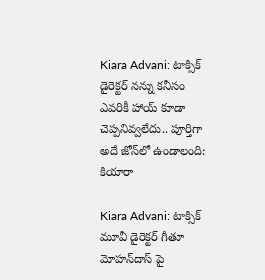Kiara Advani: టాక్సిక్ డైరెక్టర్ నన్ను కనీసం ఎవరికీ హాయ్ కూడా చెప్పనివ్వలేదు.. పూర్తిగా అదే జోన్‌లో ఉండాలంది: కియారా

Kiara Advani: టాక్సిక్ మూవీ డైరెక్టర్ గీతూ మోహన్‌దాస్ పై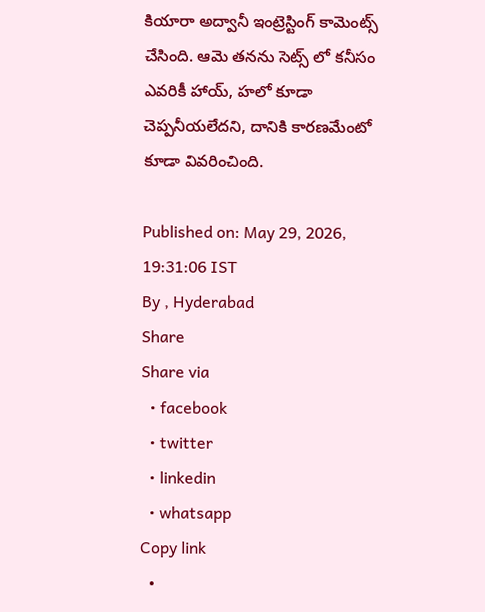కియారా అద్వానీ ఇంట్రెస్టింగ్ కామెంట్స్ చేసింది. ఆమె తనను సెట్స్ లో కనీసం ఎవరికీ హాయ్, హలో కూడా చెప్పనీయలేదని, దానికి కారణమేంటో కూడా వివరించింది.

Published on: May 29, 2026, 19:31:06 IST
By , Hyderabad
Share
Share via
  • facebook
  • twitter
  • linkedin
  • whatsapp
Copy link
  •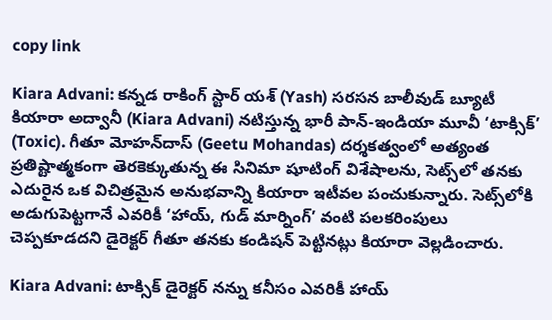copy link

Kiara Advani: కన్నడ రాకింగ్ స్టార్ యశ్ (Yash) సరసన బాలీవుడ్ బ్యూటీ కియారా అద్వానీ (Kiara Advani) నటిస్తున్న భారీ పాన్-ఇండియా మూవీ ‘టాక్సిక్’ (Toxic). గీతూ మోహన్‌దాస్ (Geetu Mohandas) దర్శకత్వంలో అత్యంత ప్రతిష్టాత్మకంగా తెరకెక్కుతున్న ఈ సినిమా షూటింగ్ విశేషాలను, సెట్స్‌లో తనకు ఎదురైన ఒక విచిత్రమైన అనుభవాన్ని కియారా ఇటీవల పంచుకున్నారు. సెట్స్‌లోకి అడుగుపెట్టగానే ఎవరికీ ‘హాయ్, గుడ్ మార్నింగ్’ వంటి పలకరింపులు చెప్పకూడదని డైరెక్టర్ గీతూ తనకు కండిషన్ పెట్టినట్లు కియారా వెల్లడించారు.

Kiara Advani: టాక్సిక్ డైరెక్టర్ నన్ను కనీసం ఎవరికీ హాయ్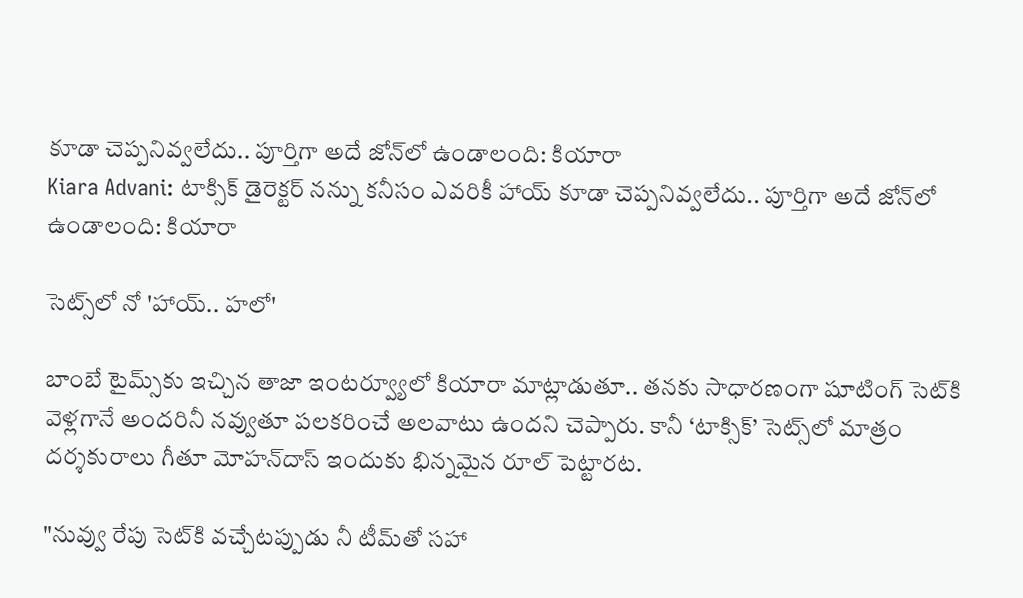కూడా చెప్పనివ్వలేదు.. పూర్తిగా అదే జోన్‌లో ఉండాలంది: కియారా
Kiara Advani: టాక్సిక్ డైరెక్టర్ నన్ను కనీసం ఎవరికీ హాయ్ కూడా చెప్పనివ్వలేదు.. పూర్తిగా అదే జోన్‌లో ఉండాలంది: కియారా

సెట్స్‌లో నో 'హాయ్.. హలో'

బాంబే టైమ్స్‌కు ఇచ్చిన తాజా ఇంటర్వ్యూలో కియారా మాట్లాడుతూ.. తనకు సాధారణంగా షూటింగ్ సెట్‌కి వెళ్లగానే అందరినీ నవ్వుతూ పలకరించే అలవాటు ఉందని చెప్పారు. కానీ ‘టాక్సిక్’ సెట్స్‌లో మాత్రం దర్శకురాలు గీతూ మోహన్‌దాస్ ఇందుకు భిన్నమైన రూల్ పెట్టారట.

"నువ్వు రేపు సెట్‌కి వచ్చేటప్పుడు నీ టీమ్‌తో సహా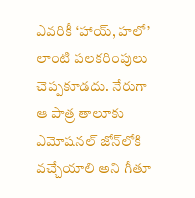ఎవరికీ ‘హాయ్, హలో’ లాంటి పలకరింపులు చెప్పకూడదు. నేరుగా ఆ పాత్ర తాలూకు ఎమోషనల్ జోన్‌లోకి వచ్చేయాలి అని గీతూ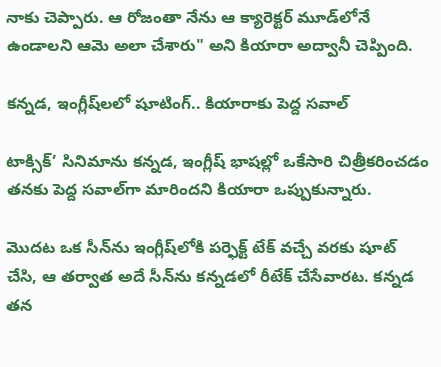నాకు చెప్పారు. ఆ రోజంతా నేను ఆ క్యారెక్టర్ మూడ్‌లోనే ఉండాలని ఆమె అలా చేశారు" అని కియారా అద్వానీ చెప్పింది.

కన్నడ, ఇంగ్లీష్‌లలో షూటింగ్.. కియారాకు పెద్ద సవాల్

టాక్సిక్’ సినిమాను కన్నడ, ఇంగ్లీష్ భాషల్లో ఒకేసారి చిత్రీకరించడం తనకు పెద్ద సవాల్‌గా మారిందని కియారా ఒప్పుకున్నారు.

మొదట ఒక సీన్‌ను ఇంగ్లీష్‌లోకి పర్ఫెక్ట్ టేక్ వచ్చే వరకు షూట్ చేసి, ఆ తర్వాత అదే సీన్‌ను కన్నడలో రీటేక్ చేసేవారట. కన్నడ తన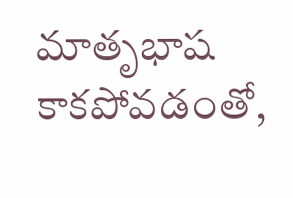మాతృభాష కాకపోవడంతో,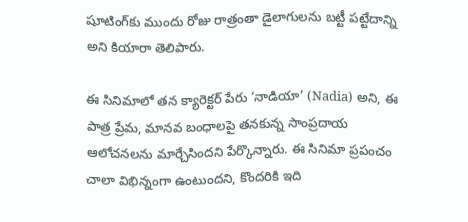షూటింగ్‌కు ముందు రోజు రాత్రంతా డైలాగులను బట్టీ పట్టేదాన్ని అని కియారా తెలిపారు.

ఈ సినిమాలో తన క్యారెక్టర్ పేరు ‘నాడియా’ (Nadia) అని, ఈ పాత్ర ప్రేమ, మానవ బంధాలపై తనకున్న సాంప్రదాయ ఆలోచనలను మార్చేసిందని పేర్కొన్నారు. ఈ సినిమా ప్రపంచం చాలా విభిన్నంగా ఉంటుందని, కొందరికి ఇది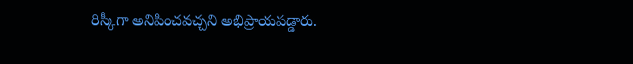రిస్కీగా అనిపించవచ్చని అభిప్రాయపడ్డారు.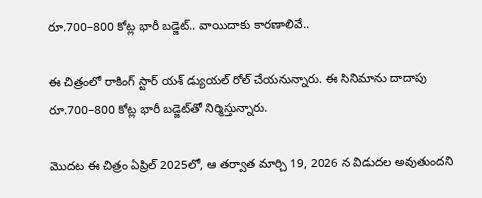రూ.700–800 కోట్ల భారీ బడ్జెట్.. వాయిదాకు కారణాలివే..

ఈ చిత్రంలో రాకింగ్ స్టార్ యశ్ డ్యుయల్ రోల్ చేయనున్నారు. ఈ సినిమాను దాదాపు రూ.700–800 కోట్ల భారీ బడ్జెట్‌తో నిర్మిస్తున్నారు.

మొదట ఈ చిత్రం ఏప్రిల్ 2025లో, ఆ తర్వాత మార్చి 19, 2026 న విడుదల అవుతుందని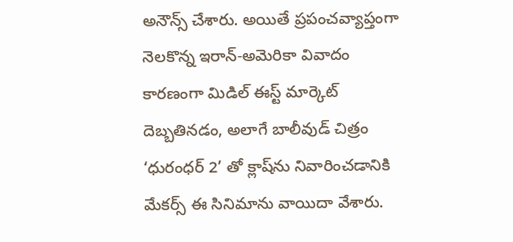అనౌన్స్ చేశారు. అయితే ప్రపంచవ్యాప్తంగా నెలకొన్న ఇరాన్-అమెరికా వివాదం కారణంగా మిడిల్ ఈస్ట్ మార్కెట్ దెబ్బతినడం, అలాగే బాలీవుడ్ చిత్రం ‘ధురంధర్ 2’ తో క్లాష్‌ను నివారించడానికి మేకర్స్ ఈ సినిమాను వాయిదా వేశారు.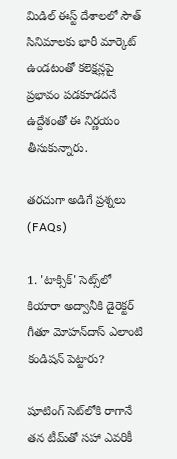మిడిల్ ఈస్ట్ దేశాలలో సౌత్ సినిమాలకు భారీ మార్కెట్ ఉండటంతో కలెక్షన్లపై ప్రభావం పడకూడదనే ఉద్దేశంతో ఈ నిర్ణయం తీసుకున్నారు.

తరచుగా అడిగే ప్రశ్నలు (FAQs)

1. 'టాక్సిక్' సెట్స్‌లో కియారా అద్వానీకి డైరెక్టర్ గీతూ మోహన్‌దాస్ ఎలాంటి కండిషన్ పెట్టారు?

షూటింగ్ సెట్‌లోకి రాగానే తన టీమ్‌తో సహా ఎవరికీ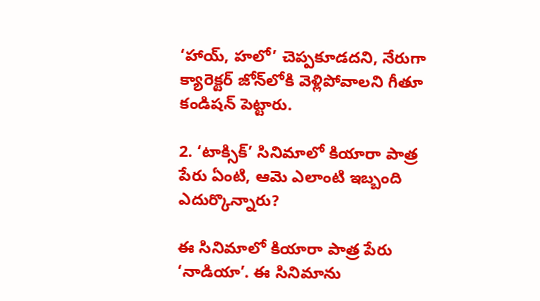‘హాయ్, హలో’ చెప్పకూడదని, నేరుగా క్యారెక్టర్ జోన్‌లోకి వెళ్లిపోవాలని గీతూ కండిషన్ పెట్టారు.

2. ‘టాక్సిక్’ సినిమాలో కియారా పాత్ర పేరు ఏంటి, ఆమె ఎలాంటి ఇబ్బంది ఎదుర్కొన్నారు?

ఈ సినిమాలో కియారా పాత్ర పేరు ‘నాడియా’. ఈ సినిమాను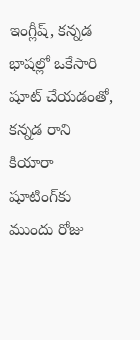ఇంగ్లీష్, కన్నడ భాషల్లో ఒకేసారి షూట్ చేయడంతో, కన్నడ రాని కియారా షూటింగ్‌కు ముందు రోజు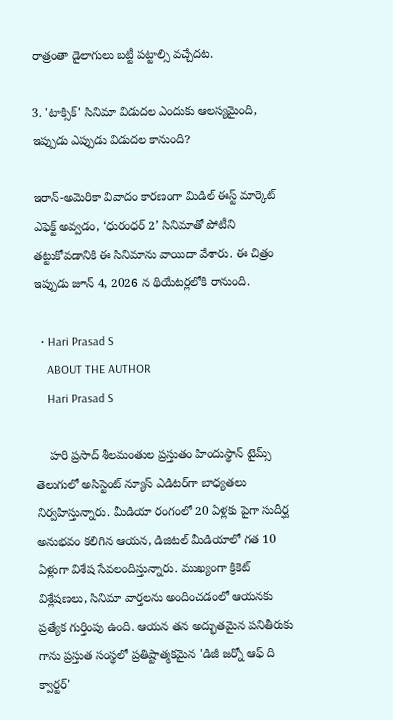రాత్రంతా డైలాగులు బట్టీ పట్టాల్సి వచ్చేదట.

3. 'టాక్సిక్' సినిమా విడుదల ఎందుకు ఆలస్యమైంది, ఇప్పుడు ఎప్పుడు విడుదల కానుంది?

ఇరాన్-అమెరికా వివాదం కారణంగా మిడిల్ ఈస్ట్ మార్కెట్ ఎఫెక్ట్ అవ్వడం, ‘ధురంధర్ 2’ సినిమాతో పోటీని తట్టుకోవడానికి ఈ సినిమాను వాయిదా వేశారు. ఈ చిత్రం ఇప్పుడు జూన్ 4, 2026 న థియేటర్లలోకి రానుంది.

  • Hari Prasad S
    ABOUT THE AUTHOR
    Hari Prasad S

    హరి ప్రసాద్ శీలమంతుల ప్రస్తుతం హిందుస్థాన్ టైమ్స్ తెలుగులో అసిస్టెంట్ న్యూస్ ఎడిటర్‌గా బాధ్యతలు నిర్వహిస్తున్నారు. మీడియా రంగంలో 20 ఏళ్లకు పైగా సుదీర్ఘ అనుభవం కలిగిన ఆయన, డిజిటల్ మీడియాలో గత 10 ఏళ్లుగా విశేష సేవలందిస్తున్నారు. ముఖ్యంగా క్రికెట్ విశ్లేషణలు, సినిమా వార్తలను అందించడంలో ఆయనకు ప్రత్యేక గుర్తింపు ఉంది. ఆయన తన అద్భుతమైన పనితీరుకు గాను ప్రస్తుత సంస్థలో ప్రతిష్టాత్మకమైన 'డిజీ జర్నో ఆఫ్ ది క్వార్టర్'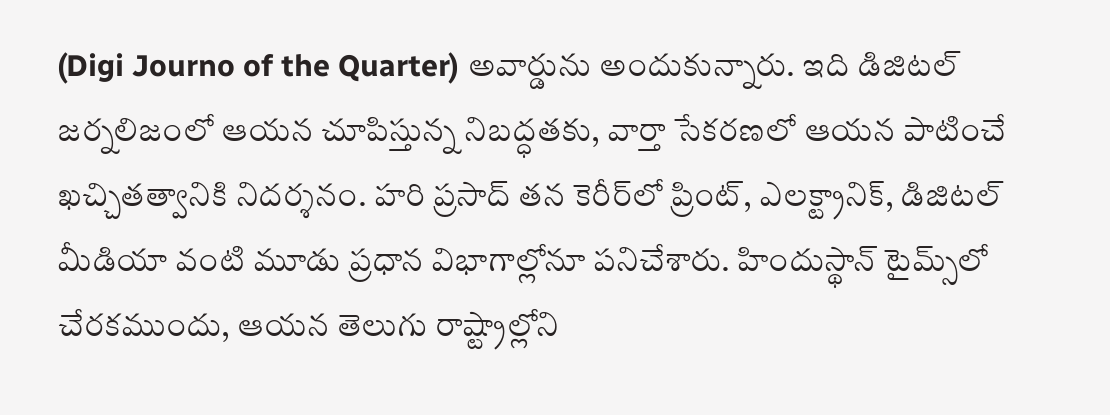(Digi Journo of the Quarter) అవార్డును అందుకున్నారు. ఇది డిజిటల్ జర్నలిజంలో ఆయన చూపిస్తున్న నిబద్ధతకు, వార్తా సేకరణలో ఆయన పాటించే ఖచ్చితత్వానికి నిదర్శనం. హరి ప్రసాద్ తన కెరీర్‌లో ప్రింట్, ఎలక్ట్రానిక్, డిజిటల్ మీడియా వంటి మూడు ప్రధాన విభాగాల్లోనూ పనిచేశారు. హిందుస్థాన్ టైమ్స్‌లో చేరకముందు, ఆయన తెలుగు రాష్ట్రాల్లోని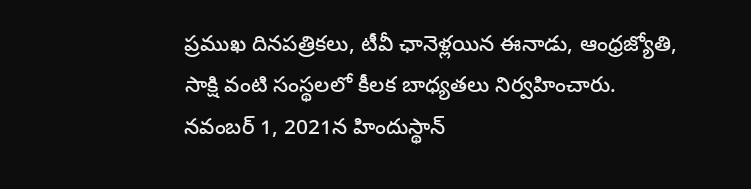ప్రముఖ దినపత్రికలు, టీవీ ఛానెళ్లయిన ఈనాడు, ఆంధ్రజ్యోతి, సాక్షి వంటి సంస్థలలో కీలక బాధ్యతలు నిర్వహించారు. నవంబర్ 1, 2021న హిందుస్థాన్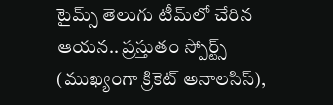టైమ్స్ తెలుగు టీమ్‌లో చేరిన ఆయన.. ప్రస్తుతం స్పోర్ట్స్ (ముఖ్యంగా క్రికెట్ అనాలసిస్),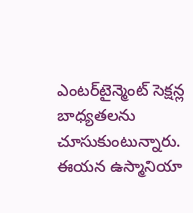ఎంటర్‌టైన్మెంట్ సెక్షన్ల బాధ్యతలను చూసుకుంటున్నారు. ఈయన ఉస్మానియా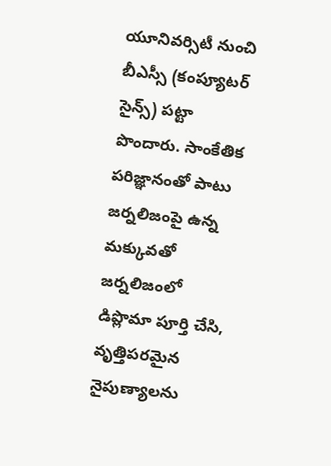యూనివర్సిటీ నుంచి బీఎస్సీ (కంప్యూటర్ సైన్స్) పట్టా పొందారు. సాంకేతిక పరిజ్ఞానంతో పాటు జర్నలిజంపై ఉన్న మక్కువతో జర్నలిజంలో డిప్లొమా పూర్తి చేసి, వృత్తిపరమైన నైపుణ్యాలను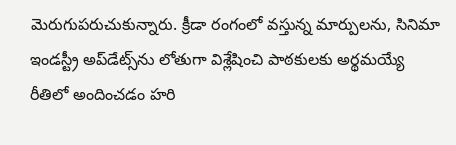మెరుగుపరుచుకున్నారు. క్రీడా రంగంలో వస్తున్న మార్పులను, సినిమా ఇండస్ట్రీ అప్‌డేట్స్‌ను లోతుగా విశ్లేషించి పాఠకులకు అర్థమయ్యే రీతిలో అందించడం హరి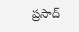ప్రసాద్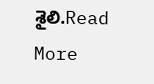శైలి.Read More